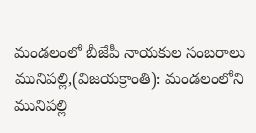మండలంలో బీజేపీ నాయకుల సంబరాలు
మునిపల్లి,(విజయక్రాంతి): మండలంలోని మునిపల్లి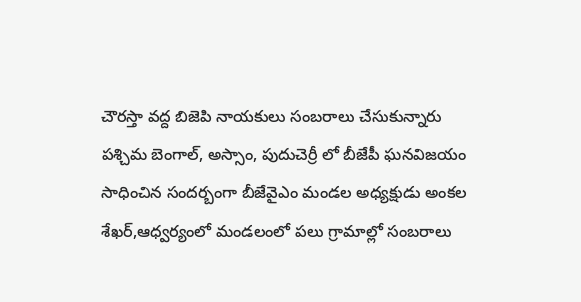చౌరస్తా వద్ద బిజెపి నాయకులు సంబరాలు చేసుకున్నారు పశ్చిమ బెంగాల్, అస్సాం, పుదుచెర్రీ లో బీజేపీ ఘనవిజయం సాధించిన సందర్బంగా బీజేవైఎం మండల అధ్యక్షుడు అంకల శేఖర్,ఆధ్వర్యంలో మండలంలో పలు గ్రామాల్లో సంబరాలు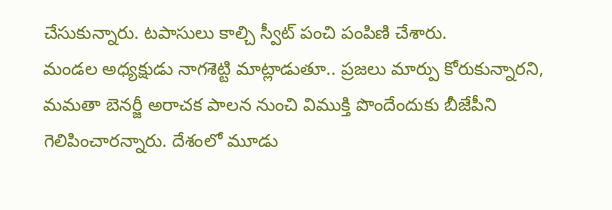చేసుకున్నారు. టపాసులు కాల్చి స్వీట్ పంచి పంపిణి చేశారు.
మండల అధ్యక్షుడు నాగశెట్టి మాట్లాడుతూ.. ప్రజలు మార్పు కోరుకున్నారని, మమతా బెనర్జీ అరాచక పాలన నుంచి విముక్తి పొందేందుకు బీజేపీని గెలిపించారన్నారు. దేశంలో మూడు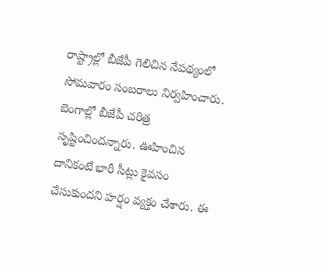రాష్ట్రాల్లో బీజేపీ గెలిచిన నేపథ్యంలో సోమవారం సంబరాలు నిర్వహించారు. బెంగాల్లో బీజేపీ చరిత్ర సృష్టించిందన్నారు. ఊహించిన దానికంటే భారీ సీట్లు కైవసం చేసుకుందని హర్షం వ్యక్తం చేశారు. ఈ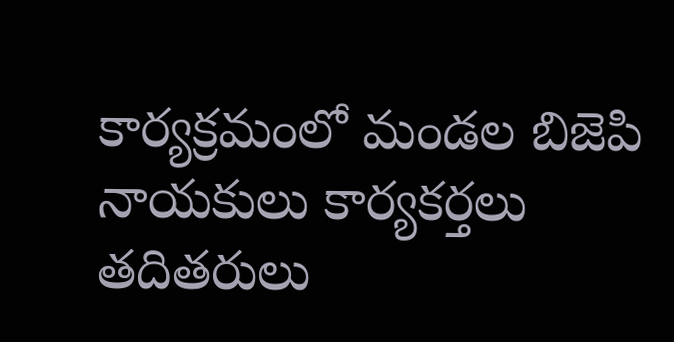కార్యక్రమంలో మండల బిజెపి నాయకులు కార్యకర్తలు తదితరులు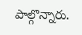పాల్గొన్నారు.